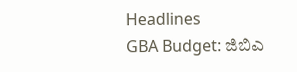Headlines
GBA Budget: ಜಿಬಿಎ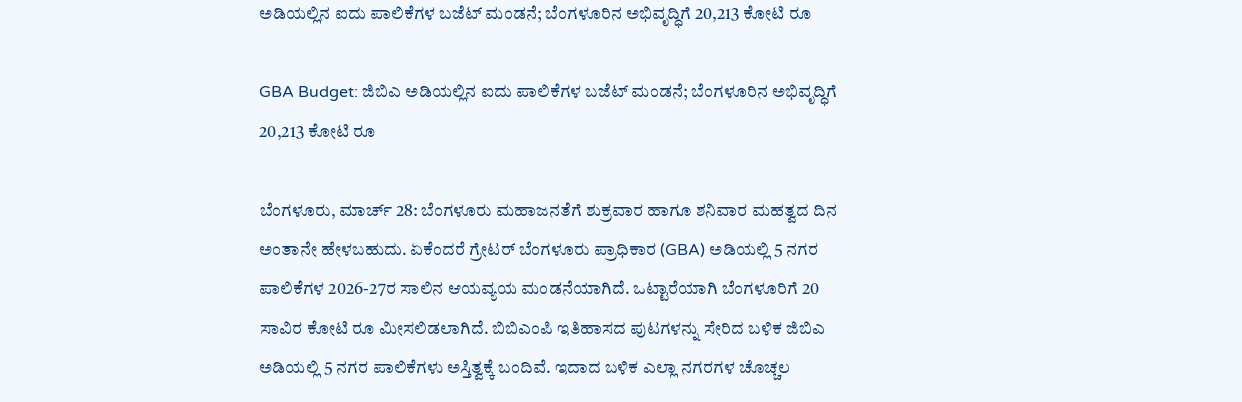ಅಡಿಯಲ್ಲಿನ ಐದು ಪಾಲಿಕೆಗಳ ಬಜೆಟ್ ಮಂಡನೆ; ಬೆಂಗಳೂರಿನ ಅಭಿವೃದ್ಧಿಗೆ 20,213 ಕೋಟಿ ರೂ

GBA Budget: ಜಿಬಿಎ ಅಡಿಯಲ್ಲಿನ ಐದು ಪಾಲಿಕೆಗಳ ಬಜೆಟ್ ಮಂಡನೆ; ಬೆಂಗಳೂರಿನ ಅಭಿವೃದ್ಧಿಗೆ 20,213 ಕೋಟಿ ರೂ

ಬೆಂಗಳೂರು, ಮಾರ್ಚ್ 28: ಬೆಂಗಳೂರು ಮಹಾಜನತೆಗೆ ಶುಕ್ರವಾರ ಹಾಗೂ ಶನಿವಾರ ಮಹತ್ವದ ದಿನ ಅಂತಾನೇ ಹೇಳಬಹುದು. ಏಕೆಂದರೆ ಗ್ರೇಟರ್ ಬೆಂಗಳೂರು ಪ್ರಾಧಿಕಾರ (GBA) ಅಡಿಯಲ್ಲಿ 5 ನಗರ ಪಾಲಿಕೆಗಳ 2026-27ರ ಸಾಲಿನ ಆಯವ್ಯಯ ಮಂಡನೆಯಾಗಿದೆ. ಒಟ್ಟಾರೆಯಾಗಿ ಬೆಂಗಳೂರಿಗೆ 20 ಸಾವಿರ ಕೋಟಿ ರೂ ಮೀಸಲಿಡಲಾಗಿದೆ. ಬಿಬಿಎಂಪಿ ಇತಿಹಾಸದ ಪುಟಗಳನ್ನು ಸೇರಿದ ಬಳಿಕ ಜಿಬಿಎ ಅಡಿಯಲ್ಲಿ 5 ನಗರ ಪಾಲಿಕೆಗಳು ಅಸ್ತಿತ್ವಕ್ಕೆ ಬಂದಿವೆ. ಇದಾದ ಬಳಿಕ ಎಲ್ಲಾ ನಗರಗಳ ಚೊಚ್ಚಲ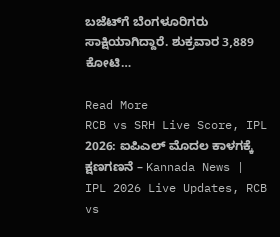ಬಜೆಟ್‌ಗೆ ಬೆಂಗಳೂರಿಗರು ಸಾಕ್ಷಿಯಾಗಿದ್ದಾರೆ. ಶುಕ್ರವಾರ 3,889 ಕೋಟಿ…

Read More
RCB vs SRH Live Score, IPL 2026: ಐಪಿಎಲ್ ಮೊದಲ ಕಾಳಗಕ್ಕೆ ಕ್ಷಣಗಣನೆ – Kannada News | IPL 2026 Live Updates, RCB vs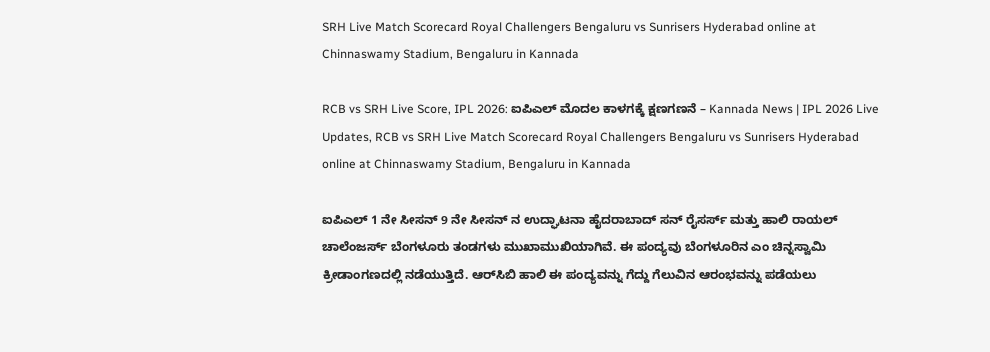SRH Live Match Scorecard Royal Challengers Bengaluru vs Sunrisers Hyderabad online at Chinnaswamy Stadium, Bengaluru in Kannada

RCB vs SRH Live Score, IPL 2026: ಐಪಿಎಲ್ ಮೊದಲ ಕಾಳಗಕ್ಕೆ ಕ್ಷಣಗಣನೆ – Kannada News | IPL 2026 Live Updates, RCB vs SRH Live Match Scorecard Royal Challengers Bengaluru vs Sunrisers Hyderabad online at Chinnaswamy Stadium, Bengaluru in Kannada

ಐಪಿಎಲ್ 1 ನೇ ಸೀಸನ್ 9 ನೇ ಸೀಸನ್ ನ ಉದ್ಘಾಟನಾ ಹೈದರಾಬಾದ್ ಸನ್ ರೈಸರ್ಸ್ ಮತ್ತು ಹಾಲಿ ರಾಯಲ್ ಚಾಲೆಂಜರ್ಸ್ ಬೆಂಗಳೂರು ತಂಡಗಳು ಮುಖಾಮುಖಿಯಾಗಿವೆ. ಈ ಪಂದ್ಯವು ಬೆಂಗಳೂರಿನ ಎಂ ಚಿನ್ನಸ್ವಾಮಿ ಕ್ರೀಡಾಂಗಣದಲ್ಲಿ ನಡೆಯುತ್ತಿದೆ. ಆರ್‌ಸಿಬಿ ಹಾಲಿ ಈ ಪಂದ್ಯವನ್ನು ಗೆದ್ದು ಗೆಲುವಿನ ಆರಂಭವನ್ನು ಪಡೆಯಲು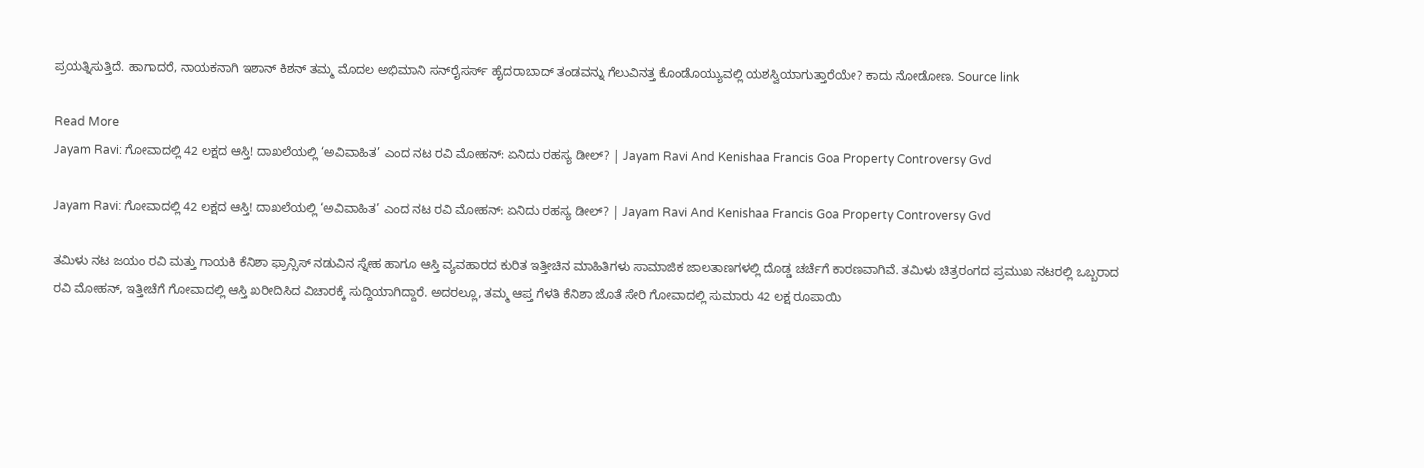ಪ್ರಯತ್ನಿಸುತ್ತಿದೆ. ಹಾಗಾದರೆ, ನಾಯಕನಾಗಿ ಇಶಾನ್ ಕಿಶನ್ ತಮ್ಮ ಮೊದಲ ಅಭಿಮಾನಿ ಸನ್‌ರೈಸರ್ಸ್ ಹೈದರಾಬಾದ್ ತಂಡವನ್ನು ಗೆಲುವಿನತ್ತ ಕೊಂಡೊಯ್ಯುವಲ್ಲಿ ಯಶಸ್ವಿಯಾಗುತ್ತಾರೆಯೇ? ಕಾದು ನೋಡೋಣ. Source link

Read More
Jayam Ravi: ಗೋವಾದಲ್ಲಿ 42 ಲಕ್ಷದ ಆಸ್ತಿ! ದಾಖಲೆಯಲ್ಲಿ ‘ಅವಿವಾಹಿತ’ ಎಂದ ನಟ ರವಿ ಮೋಹನ್: ಏನಿದು ರಹಸ್ಯ ಡೀಲ್? | Jayam Ravi And Kenishaa Francis Goa Property Controversy Gvd

Jayam Ravi: ಗೋವಾದಲ್ಲಿ 42 ಲಕ್ಷದ ಆಸ್ತಿ! ದಾಖಲೆಯಲ್ಲಿ ‘ಅವಿವಾಹಿತ’ ಎಂದ ನಟ ರವಿ ಮೋಹನ್: ಏನಿದು ರಹಸ್ಯ ಡೀಲ್? | Jayam Ravi And Kenishaa Francis Goa Property Controversy Gvd

ತಮಿಳು ನಟ ಜಯಂ ರವಿ ಮತ್ತು ಗಾಯಕಿ ಕೆನಿಶಾ ಫ್ರಾನ್ಸಿಸ್ ನಡುವಿನ ಸ್ನೇಹ ಹಾಗೂ ಆಸ್ತಿ ವ್ಯವಹಾರದ ಕುರಿತ ಇತ್ತೀಚಿನ ಮಾಹಿತಿಗಳು ಸಾಮಾಜಿಕ ಜಾಲತಾಣಗಳಲ್ಲಿ ದೊಡ್ಡ ಚರ್ಚೆಗೆ ಕಾರಣವಾಗಿವೆ. ತಮಿಳು ಚಿತ್ರರಂಗದ ಪ್ರಮುಖ ನಟರಲ್ಲಿ ಒಬ್ಬರಾದ ರವಿ ಮೋಹನ್, ಇತ್ತೀಚೆಗೆ ಗೋವಾದಲ್ಲಿ ಆಸ್ತಿ ಖರೀದಿಸಿದ ವಿಚಾರಕ್ಕೆ ಸುದ್ದಿಯಾಗಿದ್ದಾರೆ. ಅದರಲ್ಲೂ, ತಮ್ಮ ಆಪ್ತ ಗೆಳತಿ ಕೆನಿಶಾ ಜೊತೆ ಸೇರಿ ಗೋವಾದಲ್ಲಿ ಸುಮಾರು 42 ಲಕ್ಷ ರೂಪಾಯಿ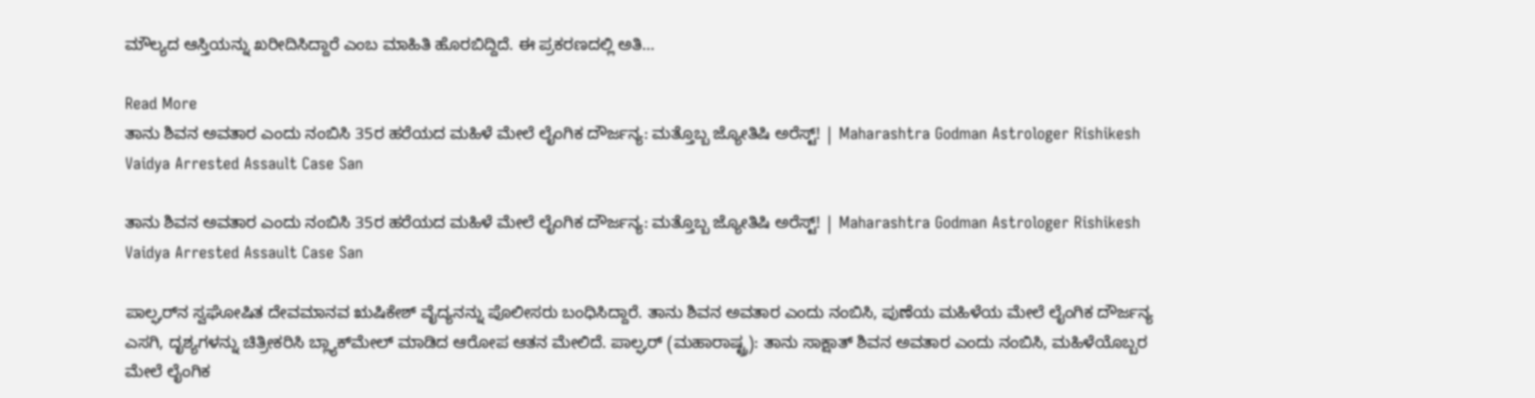ಮೌಲ್ಯದ ಆಸ್ತಿಯನ್ನು ಖರೀದಿಸಿದ್ದಾರೆ ಎಂಬ ಮಾಹಿತಿ ಹೊರಬಿದ್ದಿದೆ. ಈ ಪ್ರಕರಣದಲ್ಲಿ ಅತಿ…

Read More
ತಾನು ಶಿವನ ಅವತಾರ ಎಂದು ನಂಬಿಸಿ 35ರ ಹರೆಯದ ಮಹಿಳೆ ಮೇಲೆ ಲೈಂಗಿಕ ದೌರ್ಜನ್ಯ: ಮತ್ತೊಬ್ಬ ಜ್ಯೋತಿಷಿ ಅರೆಸ್ಟ್! | Maharashtra Godman Astrologer Rishikesh Vaidya Arrested Assault Case San

ತಾನು ಶಿವನ ಅವತಾರ ಎಂದು ನಂಬಿಸಿ 35ರ ಹರೆಯದ ಮಹಿಳೆ ಮೇಲೆ ಲೈಂಗಿಕ ದೌರ್ಜನ್ಯ: ಮತ್ತೊಬ್ಬ ಜ್ಯೋತಿಷಿ ಅರೆಸ್ಟ್! | Maharashtra Godman Astrologer Rishikesh Vaidya Arrested Assault Case San

ಪಾಲ್ಘರ್‌ನ ಸ್ವಘೋಷಿತ ದೇವಮಾನವ ಋಷಿಕೇಶ್ ವೈದ್ಯನನ್ನು ಪೊಲೀಸರು ಬಂಧಿಸಿದ್ದಾರೆ. ತಾನು ಶಿವನ ಅವತಾರ ಎಂದು ನಂಬಿಸಿ, ಪುಣೆಯ ಮಹಿಳೆಯ ಮೇಲೆ ಲೈಂಗಿಕ ದೌರ್ಜನ್ಯ ಎಸಗಿ, ದೃಶ್ಯಗಳನ್ನು ಚಿತ್ರೀಕರಿಸಿ ಬ್ಲ್ಯಾಕ್‌ಮೇಲ್ ಮಾಡಿದ ಆರೋಪ ಆತನ ಮೇಲಿದೆ. ಪಾಲ್ಘರ್ (ಮಹಾರಾಷ್ಟ್ರ): ತಾನು ಸಾಕ್ಷಾತ್ ಶಿವನ ಅವತಾರ ಎಂದು ನಂಬಿಸಿ, ಮಹಿಳೆಯೊಬ್ಬರ ಮೇಲೆ ಲೈಂಗಿಕ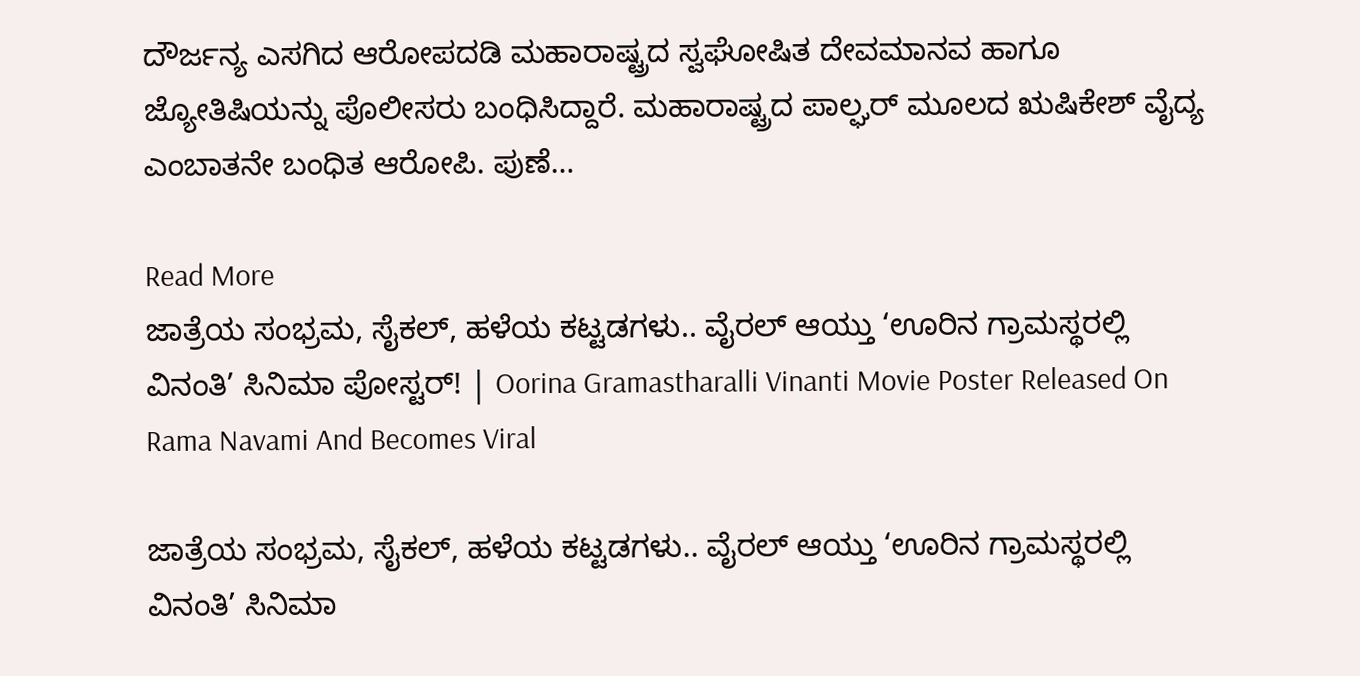ದೌರ್ಜನ್ಯ ಎಸಗಿದ ಆರೋಪದಡಿ ಮಹಾರಾಷ್ಟ್ರದ ಸ್ವಘೋಷಿತ ದೇವಮಾನವ ಹಾಗೂ ಜ್ಯೋತಿಷಿಯನ್ನು ಪೊಲೀಸರು ಬಂಧಿಸಿದ್ದಾರೆ. ಮಹಾರಾಷ್ಟ್ರದ ಪಾಲ್ಘರ್ ಮೂಲದ ಋಷಿಕೇಶ್ ವೈದ್ಯ ಎಂಬಾತನೇ ಬಂಧಿತ ಆರೋಪಿ. ಪುಣೆ…

Read More
ಜಾತ್ರೆಯ ಸಂಭ್ರಮ, ಸೈಕಲ್, ಹಳೆಯ ಕಟ್ಟಡಗಳು.. ವೈರಲ್ ಆಯ್ತು ‘ಊರಿನ ಗ್ರಾಮಸ್ಥರಲ್ಲಿ ವಿನಂತಿ’ ಸಿನಿಮಾ ಪೋಸ್ಟರ್! | Oorina Gramastharalli Vinanti Movie Poster Released On Rama Navami And Becomes Viral

ಜಾತ್ರೆಯ ಸಂಭ್ರಮ, ಸೈಕಲ್, ಹಳೆಯ ಕಟ್ಟಡಗಳು.. ವೈರಲ್ ಆಯ್ತು ‘ಊರಿನ ಗ್ರಾಮಸ್ಥರಲ್ಲಿ ವಿನಂತಿ’ ಸಿನಿಮಾ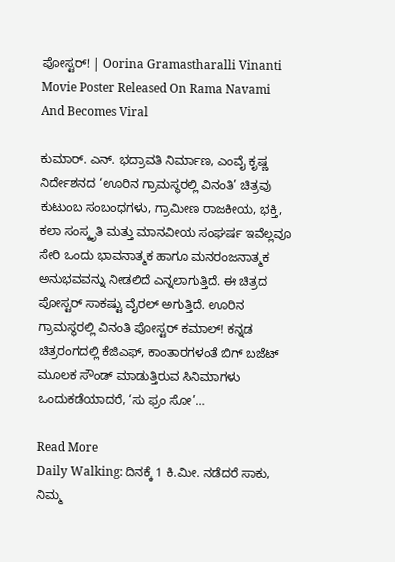ಪೋಸ್ಟರ್! | Oorina Gramastharalli Vinanti Movie Poster Released On Rama Navami And Becomes Viral

ಕುಮಾರ್. ಎನ್. ಭದ್ರಾವತಿ ನಿರ್ಮಾಣ, ಎಂವೈ ಕೃಷ್ಣ ನಿರ್ದೇಶನದ ‘ಊರಿನ ಗ್ರಾಮಸ್ಥರಲ್ಲಿ ವಿನಂತಿ’ ಚಿತ್ರವು ಕುಟುಂಬ ಸಂಬಂಧಗಳು, ಗ್ರಾಮೀಣ ರಾಜಕೀಯ, ಭಕ್ತಿ, ಕಲಾ ಸಂಸ್ಕೃತಿ ಮತ್ತು ಮಾನವೀಯ ಸಂಘರ್ಷ ಇವೆಲ್ಲವೂ ಸೇರಿ ಒಂದು ಭಾವನಾತ್ಮಕ ಹಾಗೂ ಮನರಂಜನಾತ್ಮಕ ಅನುಭವವನ್ನು ನೀಡಲಿದೆ ಎನ್ನಲಾಗುತ್ತಿದೆ. ಈ ಚಿತ್ರದ ಪೋಸ್ಟರ್ ಸಾಕಷ್ಟು ವೈರಲ್ ಅಗುತ್ತಿದೆ. ಊರಿನ ಗ್ರಾಮಸ್ಥರಲ್ಲಿ ವಿನಂತಿ ಪೋಸ್ಟರ್ ಕಮಾಲ್! ಕನ್ನಡ ಚಿತ್ರರಂಗದಲ್ಲಿ ಕೆಜಿಎಫ್, ಕಾಂತಾರಗಳಂತೆ ಬಿಗ್ ಬಜೆಟ್ ಮೂಲಕ ಸೌಂಡ್ ಮಾಡುತ್ತಿರುವ ಸಿನಿಮಾಗಳು ಒಂದುಕಡೆಯಾದರೆ, ‘ಸು ಫ್ರಂ ಸೋ’…

Read More
Daily Walking: ದಿನಕ್ಕೆ 1 ಕಿ.ಮೀ. ನಡೆದರೆ ಸಾಕು, ನಿಮ್ಮ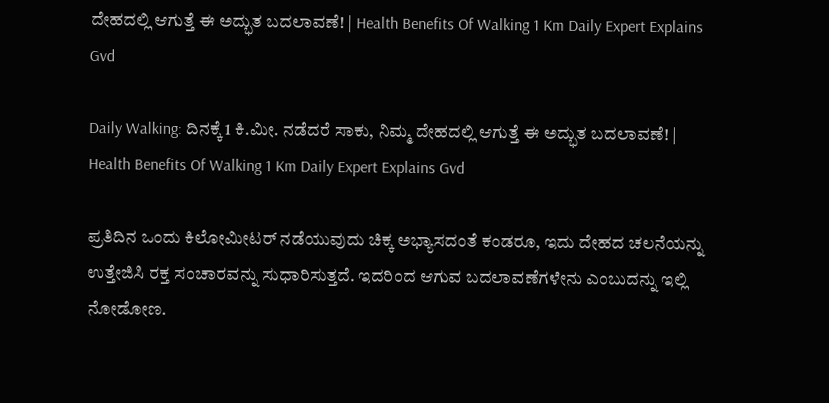ದೇಹದಲ್ಲಿ ಆಗುತ್ತೆ ಈ ಅದ್ಭುತ ಬದಲಾವಣೆ! | Health Benefits Of Walking 1 Km Daily Expert Explains Gvd

Daily Walking: ದಿನಕ್ಕೆ 1 ಕಿ.ಮೀ. ನಡೆದರೆ ಸಾಕು, ನಿಮ್ಮ ದೇಹದಲ್ಲಿ ಆಗುತ್ತೆ ಈ ಅದ್ಭುತ ಬದಲಾವಣೆ! | Health Benefits Of Walking 1 Km Daily Expert Explains Gvd

ಪ್ರತಿದಿನ ಒಂದು ಕಿಲೋಮೀಟರ್ ನಡೆಯುವುದು ಚಿಕ್ಕ ಅಭ್ಯಾಸದಂತೆ ಕಂಡರೂ, ಇದು ದೇಹದ ಚಲನೆಯನ್ನು ಉತ್ತೇಜಿಸಿ ರಕ್ತ ಸಂಚಾರವನ್ನು ಸುಧಾರಿಸುತ್ತದೆ. ಇದರಿಂದ ಆಗುವ ಬದಲಾವಣೆಗಳೇನು ಎಂಬುದನ್ನು ಇಲ್ಲಿ ನೋಡೋಣ.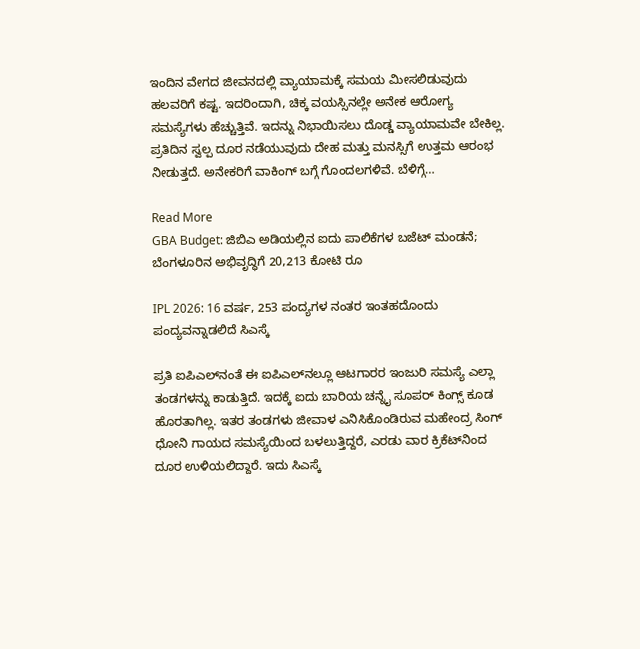ಇಂದಿನ ವೇಗದ ಜೀವನದಲ್ಲಿ ವ್ಯಾಯಾಮಕ್ಕೆ ಸಮಯ ಮೀಸಲಿಡುವುದು ಹಲವರಿಗೆ ಕಷ್ಟ. ಇದರಿಂದಾಗಿ, ಚಿಕ್ಕ ವಯಸ್ಸಿನಲ್ಲೇ ಅನೇಕ ಆರೋಗ್ಯ ಸಮಸ್ಯೆಗಳು ಹೆಚ್ಚುತ್ತಿವೆ. ಇದನ್ನು ನಿಭಾಯಿಸಲು ದೊಡ್ಡ ವ್ಯಾಯಾಮವೇ ಬೇಕಿಲ್ಲ. ಪ್ರತಿದಿನ ಸ್ವಲ್ಪ ದೂರ ನಡೆಯುವುದು ದೇಹ ಮತ್ತು ಮನಸ್ಸಿಗೆ ಉತ್ತಮ ಆರಂಭ ನೀಡುತ್ತದೆ. ಅನೇಕರಿಗೆ ವಾಕಿಂಗ್ ಬಗ್ಗೆ ಗೊಂದಲಗಳಿವೆ. ಬೆಳಿಗ್ಗೆ…

Read More
GBA Budget: ಜಿಬಿಎ ಅಡಿಯಲ್ಲಿನ ಐದು ಪಾಲಿಕೆಗಳ ಬಜೆಟ್ ಮಂಡನೆ; ಬೆಂಗಳೂರಿನ ಅಭಿವೃದ್ಧಿಗೆ 20,213 ಕೋಟಿ ರೂ

IPL 2026: 16 ವರ್ಷ, 253 ಪಂದ್ಯಗಳ ನಂತರ ಇಂತಹದೊಂದು ಪಂದ್ಯವನ್ನಾಡಲಿದೆ ಸಿಎಸ್ಕೆ

ಪ್ರತಿ ಐಪಿಎಲ್‌ನಂತೆ ಈ ಐಪಿಎಲ್‌ನಲ್ಲೂ ಆಟಗಾರರ ಇಂಜುರಿ ಸಮಸ್ಯೆ ಎಲ್ಲಾ ತಂಡಗಳನ್ನು ಕಾಡುತ್ತಿದೆ. ಇದಕ್ಕೆ ಐದು ಬಾರಿಯ ಚನ್ನೈ ಸೂಪರ್ ಕಿಂಗ್ಸ್ ಕೂಡ ಹೊರತಾಗಿಲ್ಲ. ಇತರ ತಂಡಗಳು ಜೀವಾಳ ಎನಿಸಿಕೊಂಡಿರುವ ಮಹೇಂದ್ರ ಸಿಂಗ್ ಧೋನಿ ಗಾಯದ ಸಮಸ್ಯೆಯಿಂದ ಬಳಲುತ್ತಿದ್ದರೆ, ಎರಡು ವಾರ ಕ್ರಿಕೆಟ್‌ನಿಂದ ದೂರ ಉಳಿಯಲಿದ್ದಾರೆ. ಇದು ಸಿಎಸ್ಕೆ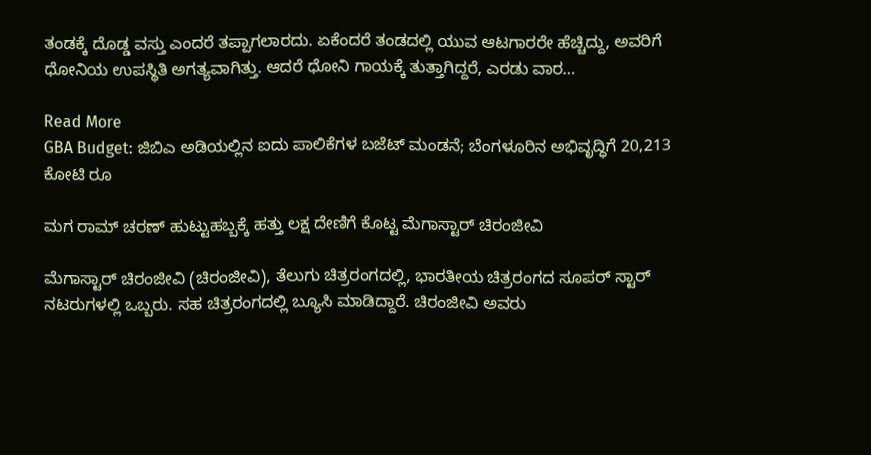ತಂಡಕ್ಕೆ ದೊಡ್ಡ ವಸ್ತು ಎಂದರೆ ತಪ್ಪಾಗಲಾರದು. ಏಕೆಂದರೆ ತಂಡದಲ್ಲಿ ಯುವ ಆಟಗಾರರೇ ಹೆಚ್ಚಿದ್ದು, ಅವರಿಗೆ ಧೋನಿಯ ಉಪಸ್ಥಿತಿ ಅಗತ್ಯವಾಗಿತ್ತು. ಆದರೆ ಧೋನಿ ಗಾಯಕ್ಕೆ ತುತ್ತಾಗಿದ್ದರೆ, ಎರಡು ವಾರ…

Read More
GBA Budget: ಜಿಬಿಎ ಅಡಿಯಲ್ಲಿನ ಐದು ಪಾಲಿಕೆಗಳ ಬಜೆಟ್ ಮಂಡನೆ; ಬೆಂಗಳೂರಿನ ಅಭಿವೃದ್ಧಿಗೆ 20,213 ಕೋಟಿ ರೂ

ಮಗ ರಾಮ್ ಚರಣ್ ಹುಟ್ಟುಹಬ್ಬಕ್ಕೆ ಹತ್ತು ಲಕ್ಷ ದೇಣಿಗೆ ಕೊಟ್ಟ ಮೆಗಾಸ್ಟಾರ್ ಚಿರಂಜೀವಿ

ಮೆಗಾಸ್ಟಾರ್ ಚಿರಂಜೀವಿ (ಚಿರಂಜೀವಿ), ತೆಲುಗು ಚಿತ್ರರಂಗದಲ್ಲಿ, ಭಾರತೀಯ ಚಿತ್ರರಂಗದ ಸೂಪರ್ ಸ್ಟಾರ್ ನಟರುಗಳಲ್ಲಿ ಒಬ್ಬರು. ಸಹ ಚಿತ್ರರಂಗದಲ್ಲಿ ಬ್ಯೂಸಿ ಮಾಡಿದ್ದಾರೆ. ಚಿರಂಜೀವಿ ಅವರು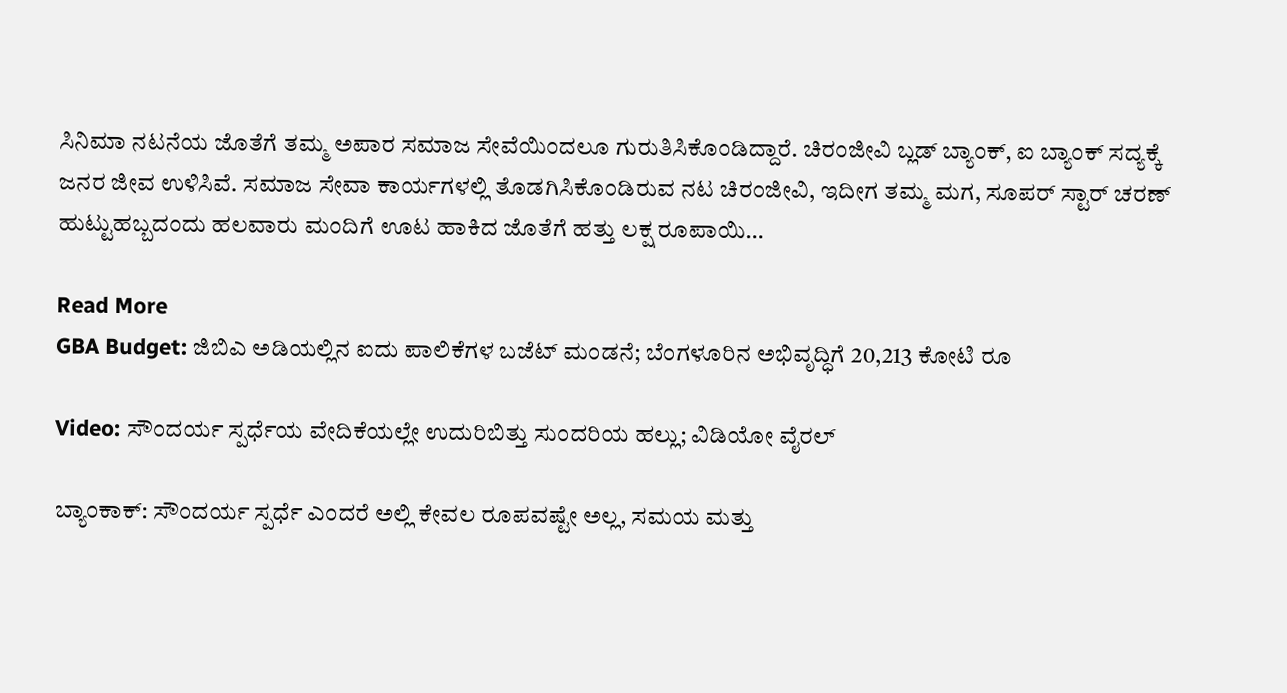ಸಿನಿಮಾ ನಟನೆಯ ಜೊತೆಗೆ ತಮ್ಮ ಅಪಾರ ಸಮಾಜ ಸೇವೆಯಿಂದಲೂ ಗುರುತಿಸಿಕೊಂಡಿದ್ದಾರೆ. ಚಿರಂಜೀವಿ ಬ್ಲಡ್ ಬ್ಯಾಂಕ್, ಐ ಬ್ಯಾಂಕ್ ಸದ್ಯಕ್ಕೆ ಜನರ ಜೀವ ಉಳಿಸಿವೆ. ಸಮಾಜ ಸೇವಾ ಕಾರ್ಯಗಳಲ್ಲಿ ತೊಡಗಿಸಿಕೊಂಡಿರುವ ನಟ ಚಿರಂಜೀವಿ, ಇದೀಗ ತಮ್ಮ ಮಗ, ಸೂಪರ್ ಸ್ಟಾರ್ ಚರಣ್ ಹುಟ್ಟುಹಬ್ಬದಂದು ಹಲವಾರು ಮಂದಿಗೆ ಊಟ ಹಾಕಿದ ಜೊತೆಗೆ ಹತ್ತು ಲಕ್ಷ ರೂಪಾಯಿ…

Read More
GBA Budget: ಜಿಬಿಎ ಅಡಿಯಲ್ಲಿನ ಐದು ಪಾಲಿಕೆಗಳ ಬಜೆಟ್ ಮಂಡನೆ; ಬೆಂಗಳೂರಿನ ಅಭಿವೃದ್ಧಿಗೆ 20,213 ಕೋಟಿ ರೂ

Video: ಸೌಂದರ್ಯ ಸ್ಪರ್ಧೆಯ ವೇದಿಕೆಯಲ್ಲೇ ಉದುರಿಬಿತ್ತು ಸುಂದರಿಯ ಹಲ್ಲು; ವಿಡಿಯೋ ವೈರಲ್

ಬ್ಯಾಂಕಾಕ್: ಸೌಂದರ್ಯ ಸ್ಪರ್ಧೆ ಎಂದರೆ ಅಲ್ಲಿ ಕೇವಲ ರೂಪವಷ್ಟೇ ಅಲ್ಲ, ಸಮಯ ಮತ್ತು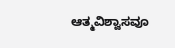ಆತ್ಮವಿಶ್ವಾಸವೂ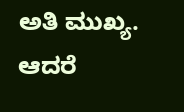ಅತಿ ಮುಖ್ಯ. ಆದರೆ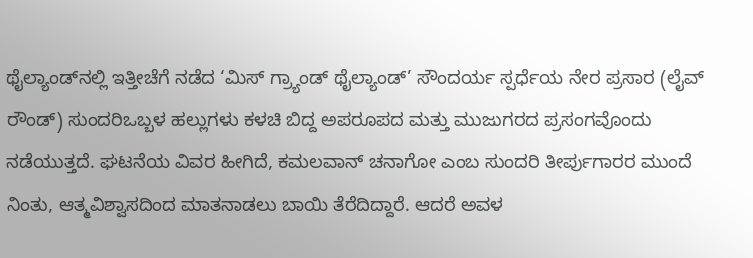ಥೈಲ್ಯಾಂಡ್‌ನಲ್ಲಿ ಇತ್ತೀಚೆಗೆ ನಡೆದ ‘ಮಿಸ್ ಗ್ರ್ಯಾಂಡ್ ಥೈಲ್ಯಾಂಡ್’ ಸೌಂದರ್ಯ ಸ್ಪರ್ಧೆಯ ನೇರ ಪ್ರಸಾರ (ಲೈವ್ ರೌಂಡ್) ಸುಂದರಿಒಬ್ಬಳ ಹಲ್ಲುಗಳು ಕಳಚಿ ಬಿದ್ದ ಅಪರೂಪದ ಮತ್ತು ಮುಜುಗರದ ಪ್ರಸಂಗವೊಂದು ನಡೆಯುತ್ತದೆ. ಘಟನೆಯ ವಿವರ ಹೀಗಿದೆ, ಕಮಲವಾನ್ ಚನಾಗೋ ಎಂಬ ಸುಂದರಿ ತೀರ್ಪುಗಾರರ ಮುಂದೆ ನಿಂತು, ಆತ್ಮವಿಶ್ವಾಸದಿಂದ ಮಾತನಾಡಲು ಬಾಯಿ ತೆರೆದಿದ್ದಾರೆ. ಆದರೆ ಅವಳ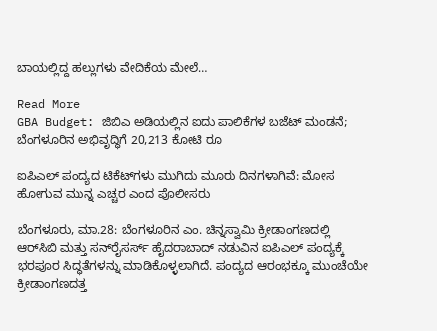ಬಾಯಲ್ಲಿದ್ದ ಹಲ್ಲುಗಳು ವೇದಿಕೆಯ ಮೇಲೆ…

Read More
GBA Budget: ಜಿಬಿಎ ಅಡಿಯಲ್ಲಿನ ಐದು ಪಾಲಿಕೆಗಳ ಬಜೆಟ್ ಮಂಡನೆ; ಬೆಂಗಳೂರಿನ ಅಭಿವೃದ್ಧಿಗೆ 20,213 ಕೋಟಿ ರೂ

ಐಪಿಎಲ್ ಪಂದ್ಯದ ಟಿಕೆಟ್‌ಗಳು ಮುಗಿದು ಮೂರು ದಿನಗಳಾಗಿವೆ: ಮೋಸ ಹೋಗುವ ಮುನ್ನ ಎಚ್ಚರ ಎಂದ ಪೊಲೀಸರು

ಬೆಂಗಳೂರು, ಮಾ.28: ಬೆಂಗಳೂರಿನ ಎಂ. ಚಿನ್ನಸ್ವಾಮಿ ಕ್ರೀಡಾಂಗಣದಲ್ಲಿ ಆರ್‌ಸಿಬಿ ಮತ್ತು ಸನ್‌ರೈಸರ್ಸ್ ಹೈದರಾಬಾದ್ ನಡುವಿನ ಐಪಿಎಲ್ ಪಂದ್ಯಕ್ಕೆ ಭರಪೂರ ಸಿದ್ಧತೆಗಳನ್ನು ಮಾಡಿಕೊಳ್ಳಲಾಗಿದೆ. ಪಂದ್ಯದ ಆರಂಭಕ್ಕೂ ಮುಂಚೆಯೇ ಕ್ರೀಡಾಂಗಣದತ್ತ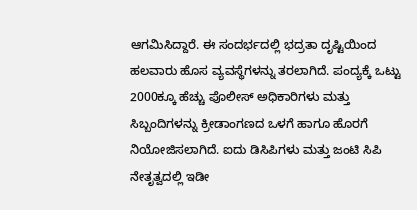ಆಗಮಿಸಿದ್ದಾರೆ. ಈ ಸಂದರ್ಭದಲ್ಲಿ ಭದ್ರತಾ ದೃಷ್ಟಿಯಿಂದ ಹಲವಾರು ಹೊಸ ವ್ಯವಸ್ಥೆಗಳನ್ನು ತರಲಾಗಿದೆ. ಪಂದ್ಯಕ್ಕೆ ಒಟ್ಟು 2000ಕ್ಕೂ ಹೆಚ್ಚು ಪೊಲೀಸ್ ಅಧಿಕಾರಿಗಳು ಮತ್ತು ಸಿಬ್ಬಂದಿಗಳನ್ನು ಕ್ರೀಡಾಂಗಣದ ಒಳಗೆ ಹಾಗೂ ಹೊರಗೆ ನಿಯೋಜಿಸಲಾಗಿದೆ. ಐದು ಡಿಸಿಪಿಗಳು ಮತ್ತು ಜಂಟಿ ಸಿಪಿ ನೇತೃತ್ವದಲ್ಲಿ ಇಡೀ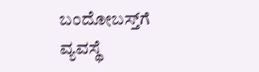ಬಂದೋಬಸ್ತ್‌ಗೆ ವ್ಯವಸ್ಥೆ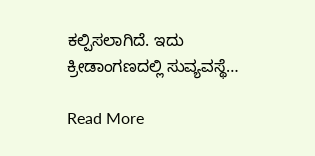ಕಲ್ಪಿಸಲಾಗಿದೆ. ಇದು ಕ್ರೀಡಾಂಗಣದಲ್ಲಿ ಸುವ್ಯವಸ್ಥೆ…

Read More